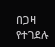በጋዛ የተገደሉ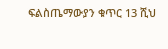ፍልስጤማውያን ቁጥር 13 ሺህ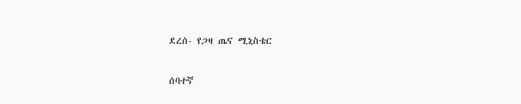ደረሰ- የጋዛ ጤና ሚኒስቴር

ሰባተኛ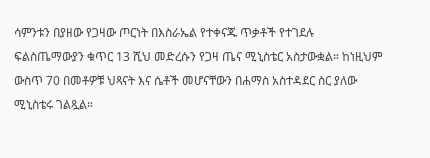ሳምንቱን በያዘው የጋዛው ጦርነት በእስራኤል የተቀናጁ ጥቃቶች የተገደሉ ፍልስጤማውያን ቁጥር 13 ሺህ መድረሱን የጋዛ ጤና ሚኒስቴር አስታውቋል። ከነዚህም ውስጥ 70 በመቶዎቹ ህጻናት እና ሴቶች መሆናቸውን በሐማስ አስተዳደር ስር ያለው ሚኒስቴሩ ገልጿል።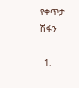የቀጥታ ሽፋን

  1.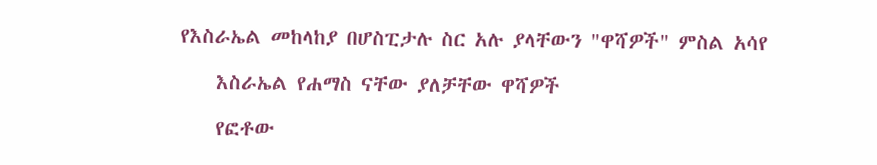የእስራኤል መከላከያ በሆስፒታሉ ስር አሉ ያላቸውን "ዋሻዎች" ምስል አሳየ

    እስራኤል የሐማስ ናቸው ያለቻቸው ዋሻዎች

    የፎቶው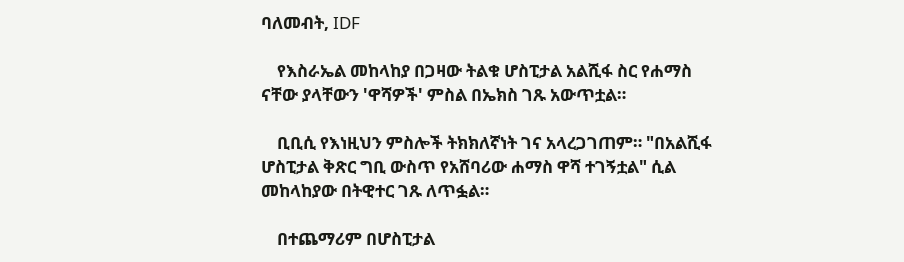ባለመብት, IDF

    የእስራኤል መከላከያ በጋዛው ትልቁ ሆስፒታል አልሺፋ ስር የሐማስ ናቸው ያላቸውን 'ዋሻዎች' ምስል በኤክስ ገጹ አውጥቷል።

    ቢቢሲ የእነዚህን ምስሎች ትክክለኛነት ገና አላረጋገጠም። "በአልሺፋ ሆስፒታል ቅጽር ግቢ ውስጥ የአሸባሪው ሐማስ ዋሻ ተገኝቷል" ሲል መከላከያው በትዊተር ገጹ ለጥፏል።

    በተጨማሪም በሆስፒታል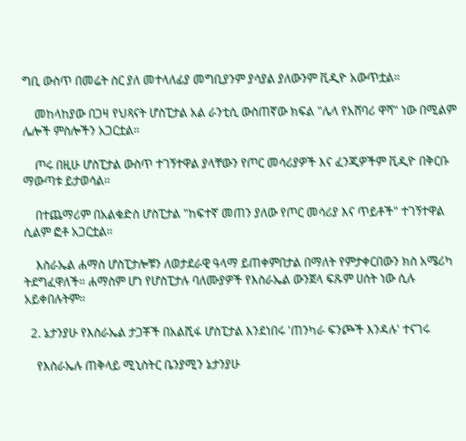ግቢ ውስጥ በመሬት ስር ያለ መተላለፊያ መግቢያንም ያሳያል ያለውንም ቪዲዮ አውጥቷል።

    መከላከያው በጋዛ የህጻናት ሆስፒታል አል ራንቲሲ ውስጠኛው ክፍል "ሌላ የአሸባሪ ዋሻ" ነው በሚልም ሌሎች ምስሎችን አጋርቷል።

    ጦሩ በዚሁ ሆስፒታል ውስጥ ተገኝተዋል ያላቸውን የጦር መሳሪያዎች እና ፈንጂዎችም ቪዲዮ በቅርቡ ማውጣቱ ይታወሳል።

    በተጨማሪም በአልቁድስ ሆስፒታል "ከፍተኛ መጠን ያለው የጦር መሳሪያ እና ጥይቶች" ተገኝተዋል ሲልም ፎቶ አጋርቷል።

    እስራኤል ሐማስ ሆስፒታሎቹን ለወታደራዊ ዓላማ ይጠቀምበታል በማለት የምታቀርበውን ክስ አሜሪካ ትደግፈዋለች። ሐማስም ሆነ የሆስፒታሉ ባለሙያዎች የእስራኤል ውንጀላ ፍጹም ሀሰት ነው ሲሉ አይቀበሉትም።

  2. ኔታንያሁ የእስራኤል ታጋቾች በአልሺፋ ሆስፒታል እንደነበሩ 'ጠንካራ ፍንጮች እንዳሉ' ተናገሩ

    የእስራኤሉ ጠቅላይ ሚኒስትር ቤንያሚን ኔታንያሁ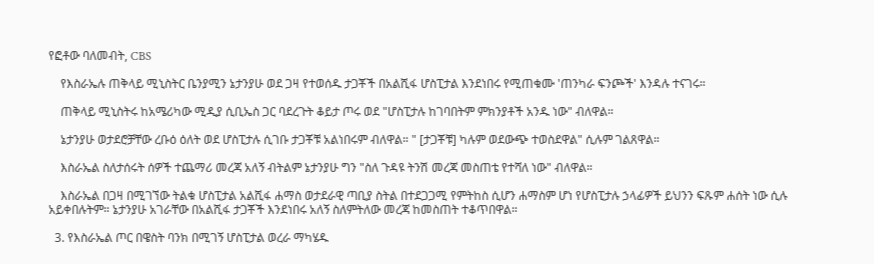የፎቶው ባለመብት, CBS

    የእስራኤሉ ጠቅላይ ሚኒስትር ቤንያሚን ኔታንያሁ ወደ ጋዛ የተወሰዱ ታጋቾች በአልሺፋ ሆስፒታል እንደነበሩ የሚጠቁሙ 'ጠንካራ ፍንጮች' እንዳሉ ተናገሩ።

    ጠቅላይ ሚኒስትሩ ከአሜሪካው ሚዲያ ሲቢኤስ ጋር ባደረጉት ቆይታ ጦሩ ወደ "ሆስፒታሉ ከገባበትም ምክንያቶች አንዱ ነው" ብለዋል።

    ኔታንያሁ ወታደሮቻቸው ረቡዕ ዕለት ወደ ሆስፒታሉ ሲገቡ ታጋቾቹ አልነበሩም ብለዋል። " [ታጋቾቹ] ካሉም ወደውጭ ተወስደዋል" ሲሉም ገልጸዋል።

    እስራኤል ስለታሰሩት ሰዎች ተጨማሪ መረጃ አለኝ ብትልም ኔታንያሁ ግን "ስለ ጉዳዩ ትንሽ መረጃ መስጠቴ የተሻለ ነው" ብለዋል።

    እስራኤል በጋዛ በሚገኘው ትልቁ ሆስፒታል አልሺፋ ሐማስ ወታደራዊ ጣቢያ ስትል በተደጋጋሚ የምትከስ ሲሆን ሐማስም ሆነ የሆስፒታሉ ኃላፊዎች ይህንን ፍጹም ሐሰት ነው ሲሉ አይቀበሉትም። ኔታንያሁ አገራቸው በአልሺፋ ታጋቾች እንደነበሩ አለኝ ስለምትለው መረጃ ከመስጠት ተቆጥበዋል።

  3. የእስራኤል ጦር በዌስት ባንክ በሚገኝ ሆስፒታል ወረራ ማካሄዱ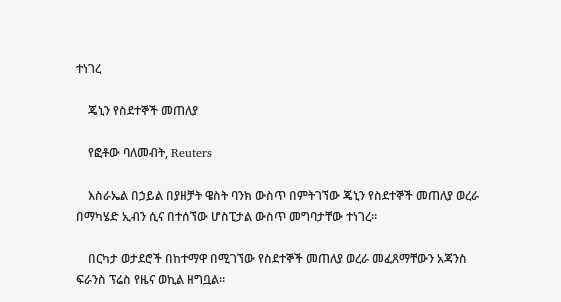ተነገረ

    ጄኒን የስደተኞች መጠለያ

    የፎቶው ባለመብት, Reuters

    እስራኤል በኃይል በያዘቻት ዌስት ባንክ ውስጥ በምትገኘው ጄኒን የስደተኞች መጠለያ ወረራ በማካሄድ ኢብን ሲና በተሰኘው ሆስፒታል ውስጥ መግባታቸው ተነገረ።

    በርካታ ወታደሮች በከተማዋ በሚገኘው የስደተኞች መጠለያ ወረራ መፈጸማቸውን አጃንስ ፍራንስ ፕሬስ የዜና ወኪል ዘግቧል።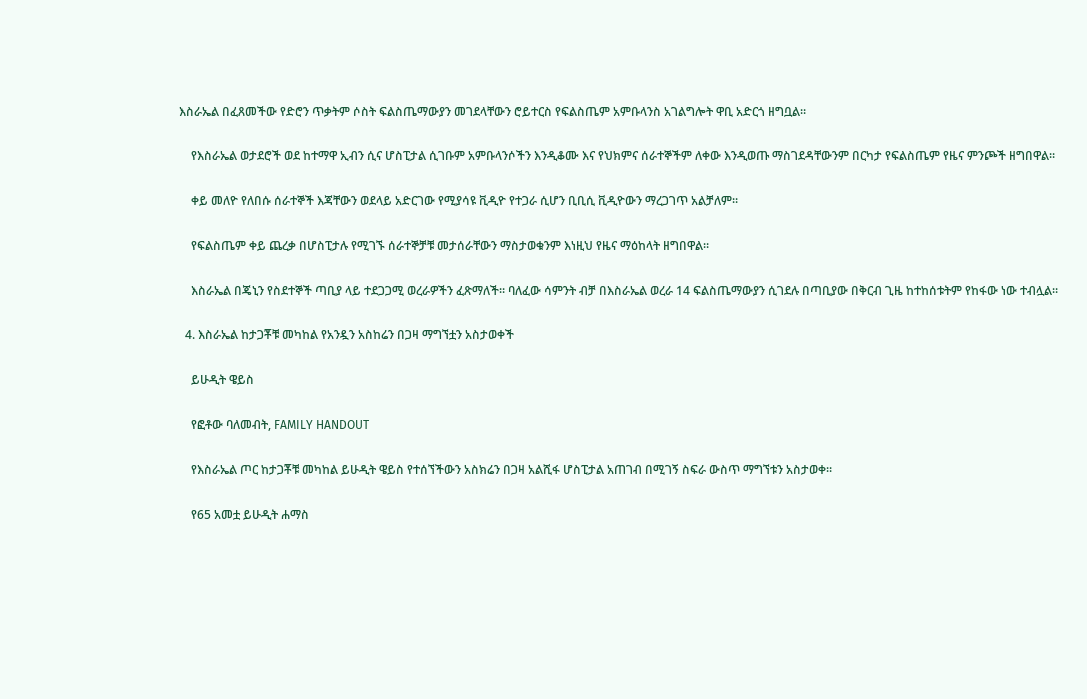እስራኤል በፈጸመችው የድሮን ጥቃትም ሶስት ፍልስጤማውያን መገደላቸውን ሮይተርስ የፍልስጤም አምቡላንስ አገልግሎት ዋቢ አድርጎ ዘግቧል።

    የእስራኤል ወታደሮች ወደ ከተማዋ ኢብን ሲና ሆስፒታል ሲገቡም አምቡላንሶችን እንዲቆሙ እና የህክምና ሰራተኞችም ለቀው እንዲወጡ ማስገደዳቸውንም በርካታ የፍልስጤም የዜና ምንጮች ዘግበዋል።

    ቀይ መለዮ የለበሱ ሰራተኞች እጃቸውን ወደላይ አድርገው የሚያሳዩ ቪዲዮ የተጋራ ሲሆን ቢቢሲ ቪዲዮውን ማረጋገጥ አልቻለም።

    የፍልስጤም ቀይ ጨረቃ በሆስፒታሉ የሚገኙ ሰራተኞቻቹ መታሰራቸውን ማስታወቁንም እነዚህ የዜና ማዕከላት ዘግበዋል።

    እስራኤል በጄኒን የስደተኞች ጣቢያ ላይ ተደጋጋሚ ወረራዎችን ፈጽማለች። ባለፈው ሳምንት ብቻ በእስራኤል ወረራ 14 ፍልስጤማውያን ሲገደሉ በጣቢያው በቅርብ ጊዜ ከተከሰቱትም የከፋው ነው ተብሏል።

  4. እስራኤል ከታጋቾቹ መካከል የአንዷን አስከሬን በጋዛ ማግኘቷን አስታወቀች

    ይሁዲት ዌይስ

    የፎቶው ባለመብት, FAMILY HANDOUT

    የእስራኤል ጦር ከታጋቾቹ መካከል ይሁዲት ዌይስ የተሰኘችውን አስክሬን በጋዛ አልሺፋ ሆስፒታል አጠገብ በሚገኝ ስፍራ ውስጥ ማግኘቱን አስታወቀ።

    የ65 አመቷ ይሁዲት ሐማስ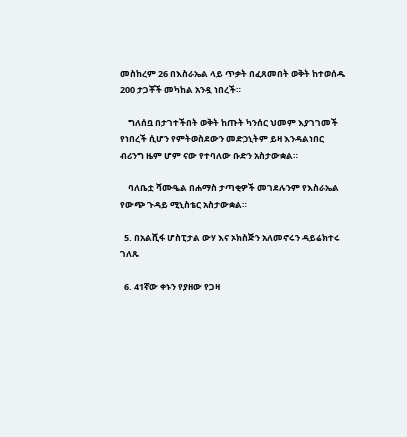መስከረም 26 በእስራኤል ላይ ጥቃት በፈጸመበት ወቅት ከተወሰዱ 200 ታጋቾች መካከል አንዷ ነበረች።

    ግለሰቧ በታገተችበት ወቅት ከጡት ካንሰር ህመም እያገገመች የነበረች ሲሆን የምትወስደውን መድኃኒትም ይዛ እንዳልነበር ብሪንግ ዜም ሆም ናው የተባለው ቡድን አስታውቋል።

    ባለቤቷ ሻሙዔል በሐማስ ታጣቂዎች መገደሉንም የእስራኤል የውጭ ጉዳይ ሚኒስቴር አስታውቋል።

  5. በአልሺፋ ሆስፒታል ውሃ እና ኦክስጅን አለመኖሩን ዳይሬክተሩ ገለጹ

  6. 41ኛው ቀኑን የያዘው የጋዛ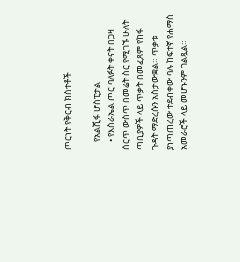ጦርነት የቅርብ ክስተቶች

    የአልሺፋ ሆስፒታል
    • የእስራኤል ጦር ባለፉት ቀናት በጋዛ ሰርጥ ውስጥ በመሬት ስር የሚገኙ ሁለት ጣቢያዎች ላይ ጥቃት በመፈጸም የከፋ ጉዳት ማድረሱን አስታውቋል። ጥቃቱ ያነጣጠረው ተደብቀው ባሉ ከፍተኛ የሐማስ አመራሮች ላይ መሆኑንም ገልጿል።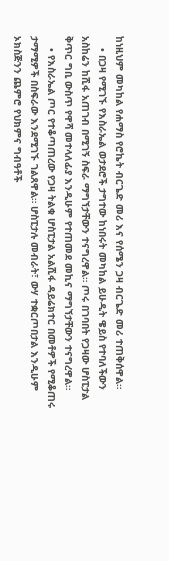ከነዚህም መካከል የሐማስ የሮኬት ብርጌድ መሪ እና የሰሜን ጋዛ ብርጌድ መሪ ተጠቅሰዋል።
    • በጋዛ የሚገኙ የእስራኤል ወታደሮች ታግተው ከነበሩት መካከል ይሁዲት ዌይስ የተባለችውን አስከሬን ከሺፋ አጠገብ በሚገኝ ስፍራ ማግኘታቸውን ተናግረዋል። ጦሩ በገባበት የጋዛው ሆስፒታል ቅጥር ግቢ ውስጥ የዋሻ መተላለፊያ እንዲሁም የተጠመደ መኪና ማግኘታቸውን ተናግረዋል።
    • የእስራኤል ጦር የተቆጣጠረው የጋዛ ትልቁ ሆስፒታል አልሺፋ ዳይሬክተር በመቶዎች የሚቆጠሩ ታማሚዎች በስፍራው እንደሚገኙ ገልጸዋል። ሆስፒታሉ መብራት፣ ውሃ ተቋርጦበታል እንዲሁም ኦክስጅንን ጨምሮ የህክምና ግብዓቶች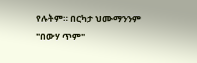የሉትም። በርካታ ህሙማንንም "በውሃ ጥም"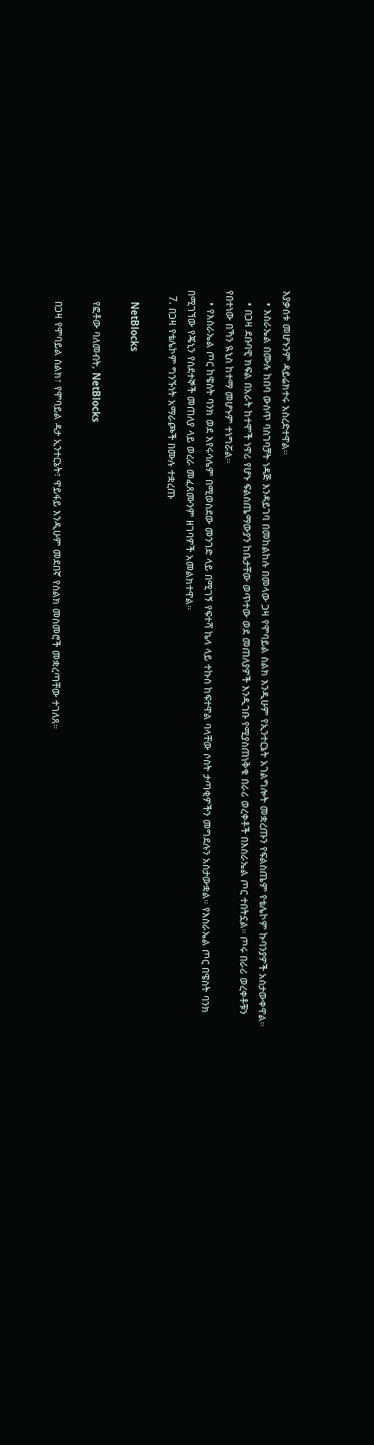እያቃሰቱ መሆኑንም ዳይሬክተሩ አስረድተዋል።
    • እስራኤል በሙሉ ከበባ ውስጥ ባስገባቻት ነዳጅ እንዳይገባ በመከልከሉ በመላው ጋዛ የሞባይል ስልክ እንዲሁም የኢንተርኔት አገልግሎት መቋረጡን የፍልስጤም የቴሌኮም ኩባንያዎች አስታውቀዋል።
    • በጋዛ ደቡባዊ ክፍል በአራት ከተሞች ነዋሪ የሆኑ ፍልስጤማውያን ከቤታቸው ወጥተው ወደ መጠለያዎች እንዲገቡ የሚያስጠነቅቁ በራሪ ወረቀቶች በእስራኤል ጦር ተበትኗል። ጦሩ በራሪ ወረቀቶቹን የበተነው በኻን ዪኒስ ከተማ መሆኑም ተነግሯል።
    • የእስራኤል ጦር ከዌስት ባንክ ወደ እየሩሳሌም በሚወስደው መንገድ ላይ በሚገኝ የፍተሻ ኬላ ላይ ተኩስ ከፍተዋል ባላቸው ሶስት ታጣቂዎችን መግደሉን አስታውቋል። የእስራኤል ጦር በዌስት ባንክ በሚገኘው የጄኒን የስደተኞች መጠለያ ላይ ወረራ መፈጸሙንም ዘገባዎች አመልክተዋል።
  7. በጋዛ የቴሌኮም ግንኙነት አማራጮች በሙሉ ተቋረጡ

    NetBlocks

    የፎቶው ባለመብት, NetBlocks

    በጋዛ የሞባይል ስልክ፣ የሞባይል ዳታ ኢንተርኔት፣ ዋይፋይ እንዲሁም መደበኛ የስልክ መስመሮች መቋረጣቸው ተገለጸ።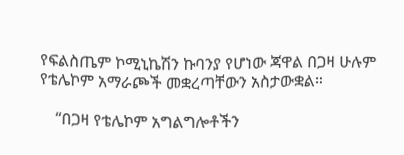የፍልስጤም ኮሚኒኬሽን ኩባንያ የሆነው ጃዋል በጋዛ ሁሉም የቴሌኮም አማራጮች መቋረጣቸውን አስታውቋል።

    “በጋዛ የቴሌኮም አግልግሎቶችን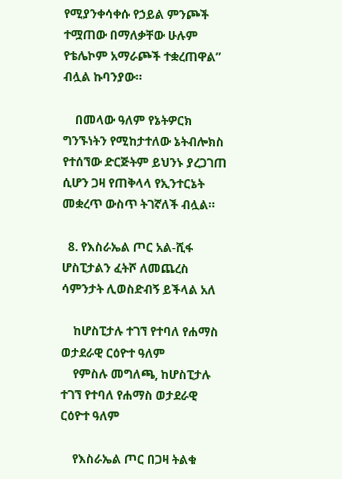የሚያንቀሳቀሱ የኃይል ምንጮች ተሟጠው በማለቃቸው ሁሉም የቴሌኮም አማራጮች ተቋረጠዋል” ብሏል ኩባንያው።

    በመላው ዓለም የኔትዎርክ ግንኙነትን የሚከታተለው ኔትብሎክስ የተሰኘው ድርጅትም ይህንኑ ያረጋገጠ ሲሆን ጋዛ የጠቅላላ የኢንተርኔት መቋረጥ ውስጥ ትገኛለች ብሏል።

  8. የእስራኤል ጦር አል-ሺፋ ሆስፒታልን ፈትሾ ለመጨረስ ሳምንታት ሊወስድብኝ ይችላል አለ

    ከሆስፒታሉ ተገኘ የተባለ የሐማስ ወታደራዊ ርዕዮተ ዓለም
    የምስሉ መግለጫ, ከሆስፒታሉ ተገኘ የተባለ የሐማስ ወታደራዊ ርዕዮተ ዓለም

    የእስራኤል ጦር በጋዛ ትልቁ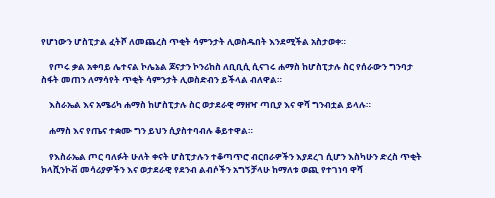የሆነውን ሆስፒታል ፈትሾ ለመጨረስ ጥቂት ሳምንታት ሊወስዱበት እንደሚችል አስታወቀ።

    የጦሩ ቃል አቀባይ ሌተናል ኮሌኔል ጆናታን ኮንሪከስ ለቢቢሲ ሲናገሩ ሐማስ ከሆስፒታሉ ስር የሰራውን ግንባታ ስፋት መጠን ለማሳየት ጥቂት ሳምንታት ሊወስድብን ይችላል ብለዋል።

    እስራኤል እና አሜሪካ ሐማስ ከሆስፒታሉ ስር ወታደራዊ ማዘዣ ጣቢያ እና ዋሻ ግንብቷል ይላሉ።

    ሐማስ እና የጤና ተቋሙ ግን ይህን ሲያስተባብሉ ቆይተዋል።

    የእስራኤል ጦር ባለፉት ሁለት ቀናት ሆስፒታሉን ተቆጣጥሮ ብርበራዎችን እያደረገ ሲሆን እስካሁን ድረስ ጥቂት ክላሺንኮቭ መሳሪያዎችን እና ወታደራዊ የደንብ ልብሶችን አግኝቻላሁ ከማለቱ ወጪ የተገነባ ዋሻ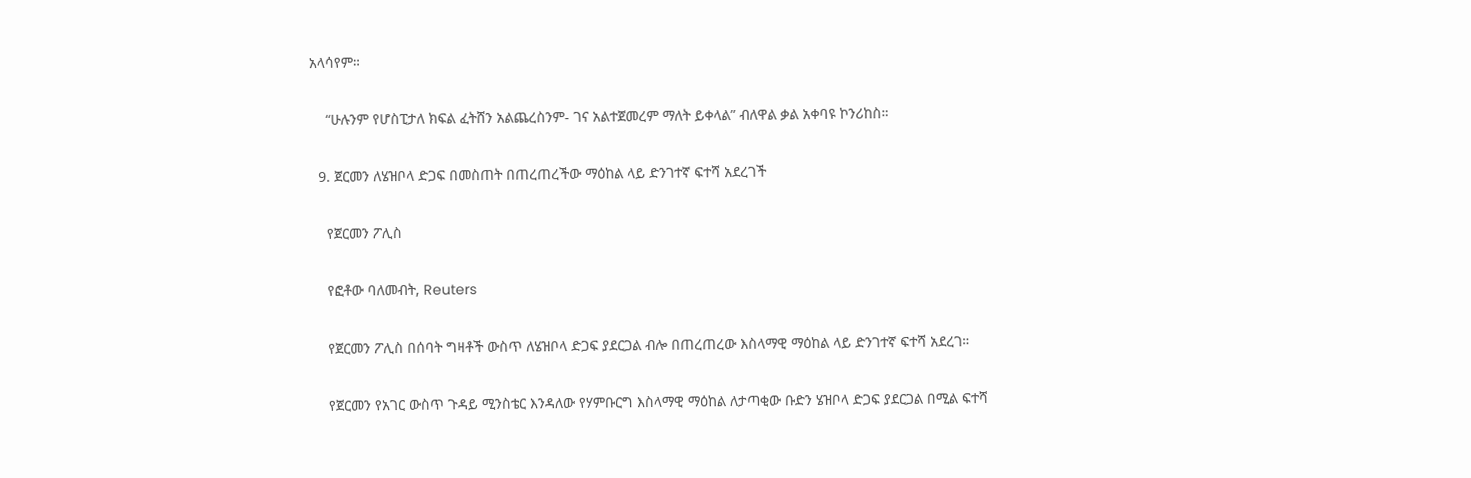አላሳየም።

    “ሁሉንም የሆስፒታለ ክፍል ፈትሸን አልጨረስንም- ገና አልተጀመረም ማለት ይቀላል” ብለዋል ቃል አቀባዩ ኮንሪከስ።

  9. ጀርመን ለሄዝቦላ ድጋፍ በመስጠት በጠረጠረችው ማዕከል ላይ ድንገተኛ ፍተሻ አደረገች

    የጀርመን ፖሊስ

    የፎቶው ባለመብት, Reuters

    የጀርመን ፖሊስ በሰባት ግዛቶች ውስጥ ለሄዝቦላ ድጋፍ ያደርጋል ብሎ በጠረጠረው እስላማዊ ማዕከል ላይ ድንገተኛ ፍተሻ አደረገ።

    የጀርመን የአገር ውስጥ ጉዳይ ሚንስቴር እንዳለው የሃምቡርግ እስላማዊ ማዕከል ለታጣቂው ቡድን ሄዝቦላ ድጋፍ ያደርጋል በሚል ፍተሻ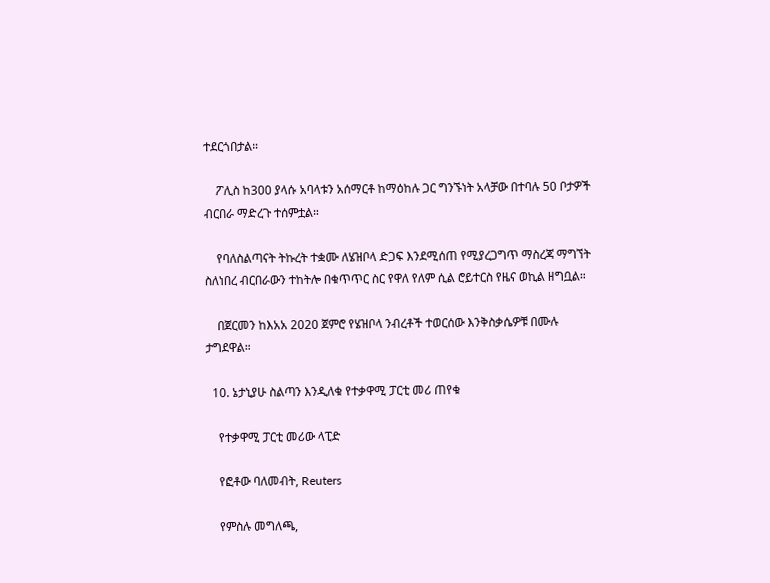ተደርጎበታል።

    ፖሊስ ከ300 ያላሱ አባላቱን አሰማርቶ ከማዕከሉ ጋር ግንኙነት አላቻው በተባሉ 50 ቦታዎች ብርበራ ማድረጉ ተሰምቷል።

    የባለስልጣናት ትኩረት ተቋሙ ለሄዝቦላ ድጋፍ እንደሚሰጠ የሚያረጋግጥ ማስረጃ ማግኘት ስለነበረ ብርበራውን ተከትሎ በቁጥጥር ስር የዋለ የለም ሲል ሮይተርስ የዜና ወኪል ዘግቧል።

    በጀርመን ከእአአ 2020 ጀምሮ የሄዝቦላ ንብረቶች ተወርሰው እንቅስቃሴዎቹ በሙሉ ታግደዋል።

  10. ኔታኒያሁ ስልጣን እንዲለቁ የተቃዋሚ ፓርቲ መሪ ጠየቁ

    የተቃዋሚ ፓርቲ መሪው ላፒድ

    የፎቶው ባለመብት, Reuters

    የምስሉ መግለጫ,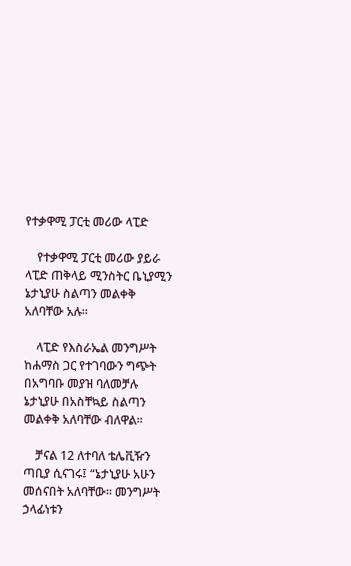የተቃዋሚ ፓርቲ መሪው ላፒድ

    የተቃዋሚ ፓርቲ መሪው ያይራ ላፒድ ጠቅላይ ሚንስትር ቤኒያሚን ኔታኒያሁ ስልጣን መልቀቅ አለባቸው አሉ።

    ላፒድ የእስራኤል መንግሥት ከሐማስ ጋር የተገባውን ግጭት በአግባቡ መያዝ ባለመቻሉ ኔታኒያሁ በአስቸኳይ ስልጣን መልቀቅ አለባቸው ብለዋል።

    ቻናል 12 ለተባለ ቴሌቪዥን ጣቢያ ሲናገሩ፤ “ኔታኒያሁ አሁን መሰናበት አለባቸው። መንግሥት ኃላፊነቱን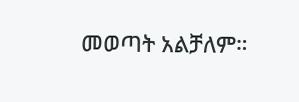መወጣት አልቻለም።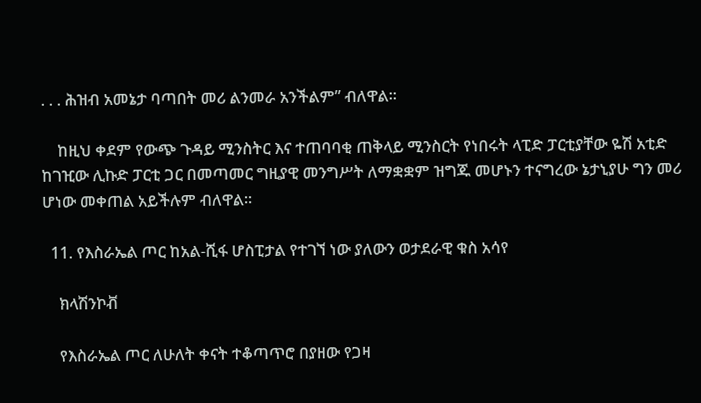. . . ሕዝብ አመኔታ ባጣበት መሪ ልንመራ አንችልም” ብለዋል።

    ከዚህ ቀደም የውጭ ጉዳይ ሚንስትር እና ተጠባባቂ ጠቅላይ ሚንስርት የነበሩት ላፒድ ፓርቲያቸው ዬሽ አቲድ ከገዢው ሊኩድ ፓርቲ ጋር በመጣመር ግዚያዊ መንግሥት ለማቋቋም ዝግጁ መሆኑን ተናግረው ኔታኒያሁ ግን መሪ ሆነው መቀጠል አይችሉም ብለዋል።

  11. የእስራኤል ጦር ከአል-ሺፋ ሆስፒታል የተገኘ ነው ያለውን ወታደራዊ ቁስ አሳየ

    ክላሽንኮቭ

    የእስራኤል ጦር ለሁለት ቀናት ተቆጣጥሮ በያዘው የጋዛ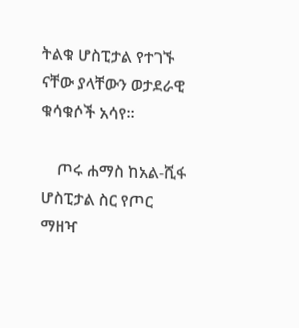ትልቁ ሆስፒታል የተገኙ ናቸው ያላቸውን ወታደራዊ ቁሳቁሶች አሳየ።

    ጦሩ ሐማስ ከአል-ሺፋ ሆስፒታል ስር የጦር ማዘዣ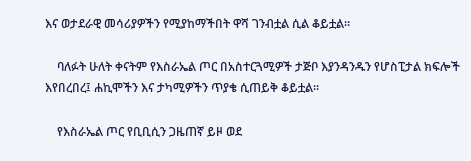እና ወታደራዊ መሳሪያዎችን የሚያከማችበት ዋሻ ገንብቷል ሲል ቆይቷል።

    ባለፉት ሁለት ቀናትም የእስራኤል ጦር በአስተርጓሚዎች ታጅቦ እያንዳንዱን የሆስፒታል ክፍሎች እየበረበረ፤ ሐኪሞችን እና ታካሚዎችን ጥያቄ ሲጠይቅ ቆይቷል።

    የእስራኤል ጦር የቢቢሲን ጋዜጠኛ ይዞ ወደ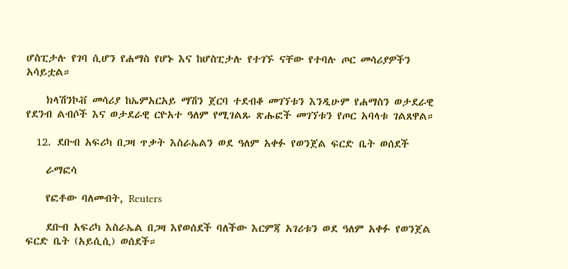ሆስፒታሉ የገባ ሲሆን የሐማስ የሆኑ እና ከሆስፒታሉ የተገኙ ናቸው የተባሉ ጦር መሳሪያዎችን አሳይቷል።

    ክላሽንኮቭ መሳሪያ ከኤምአርአይ ማሽን ጀርባ ተደብቆ መገኘቱን እንዲሁም የሐማስን ወታደራዊ የደንብ ልብሶች እና ወታደራዊ ርዮአተ ዓለም የሚገልጹ ጽሑፎች መገኘቱን የጦር አባላቱ ገልጸዋል።

  12. ደቡብ አፍሪካ በጋዛ ጥቃት እስራኤልን ወደ ዓለም አቀፉ የወንጀል ፍርድ ቤት ወሰደች

    ራማፎሳ

    የፎቶው ባለመብት, Reuters

    ደቡብ አፍሪካ እስራኤል በጋዛ እየወሰደች ባለችው እርምጃ አገሪቱን ወደ ዓለም አቀፉ የወንጀል ፍርድ ቤት (አይሲሲ) ወሰደች።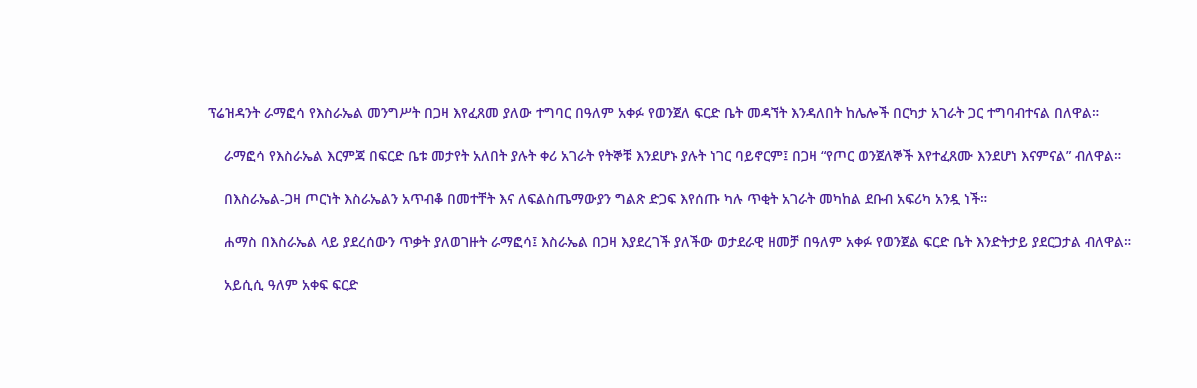ፕሬዝዳንት ራማፎሳ የእስራኤል መንግሥት በጋዛ እየፈጸመ ያለው ተግባር በዓለም አቀፉ የወንጀለ ፍርድ ቤት መዳኘት እንዳለበት ከሌሎች በርካታ አገራት ጋር ተግባብተናል በለዋል።

    ራማፎሳ የእስራኤል እርምጃ በፍርድ ቤቱ መታየት አለበት ያሉት ቀሪ አገራት የትኞቹ እንደሆኑ ያሉት ነገር ባይኖርም፤ በጋዛ “የጦር ወንጀለኞች እየተፈጸሙ እንደሆነ እናምናል” ብለዋል።

    በእስራኤል-ጋዛ ጦርነት እስራኤልን አጥብቆ በመተቸት እና ለፍልስጤማውያን ግልጽ ድጋፍ እየሰጡ ካሉ ጥቂት አገራት መካከል ደቡብ አፍሪካ አንዷ ነች።

    ሐማስ በእስራኤል ላይ ያደረሰውን ጥቃት ያለወገዙት ራማፎሳ፤ እስራኤል በጋዛ እያደረገች ያለችው ወታደራዊ ዘመቻ በዓለም አቀፉ የወንጀል ፍርድ ቤት እንድትታይ ያደርጋታል ብለዋል።

    አይሲሲ ዓለም አቀፍ ፍርድ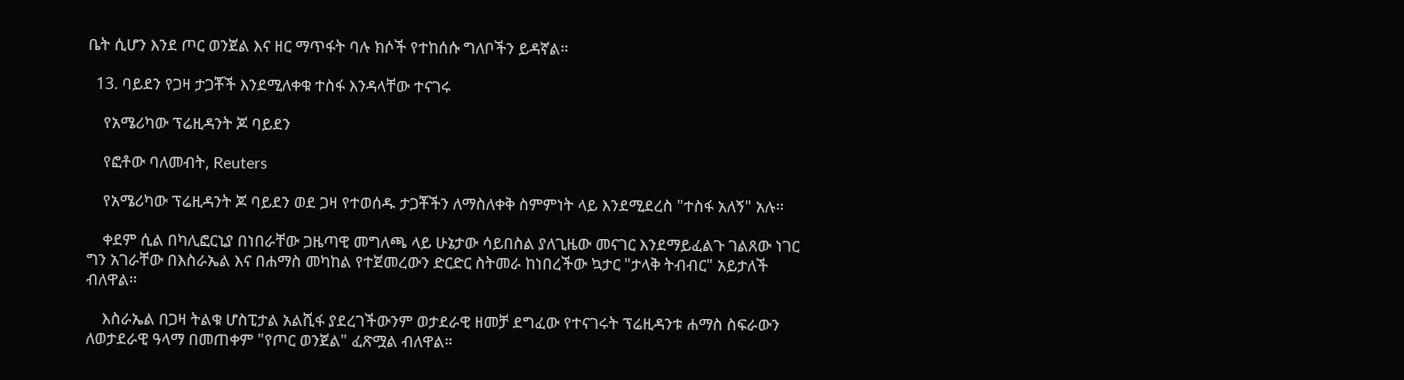ቤት ሲሆን እንደ ጦር ወንጀል እና ዘር ማጥፋት ባሉ ክሶች የተከሰሱ ግለቦችን ይዳኛል።

  13. ባይደን የጋዛ ታጋቾች እንደሚለቀቁ ተስፋ እንዳላቸው ተናገሩ

    የአሜሪካው ፕሬዚዳንት ጆ ባይደን

    የፎቶው ባለመብት, Reuters

    የአሜሪካው ፕሬዚዳንት ጆ ባይደን ወደ ጋዛ የተወሰዱ ታጋቾችን ለማስለቀቅ ስምምነት ላይ እንደሚደረስ "ተስፋ አለኝ" አሉ።

    ቀደም ሲል በካሊፎርኒያ በነበራቸው ጋዜጣዊ መግለጫ ላይ ሁኔታው ሳይበስል ያለጊዜው መናገር እንደማይፈልጉ ገልጸው ነገር ግን አገራቸው በእስራኤል እና በሐማስ መካከል የተጀመረውን ድርድር ስትመራ ከነበረችው ኳታር "ታላቅ ትብብር" አይታለች ብለዋል።

    እስራኤል በጋዛ ትልቁ ሆስፒታል አልሺፋ ያደረገችውንም ወታደራዊ ዘመቻ ደግፈው የተናገሩት ፕሬዚዳንቱ ሐማስ ስፍራውን ለወታደራዊ ዓላማ በመጠቀም "የጦር ወንጀል" ፈጽሟል ብለዋል።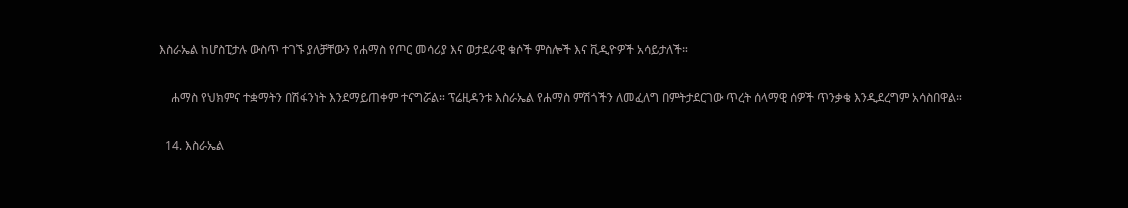እስራኤል ከሆስፒታሉ ውስጥ ተገኙ ያለቻቸውን የሐማስ የጦር መሳሪያ እና ወታደራዊ ቁሶች ምስሎች እና ቪዲዮዎች አሳይታለች።

    ሐማስ የህክምና ተቋማትን በሽፋንነት እንደማይጠቀም ተናግሯል። ፕሬዚዳንቱ እስራኤል የሐማስ ምሽጎችን ለመፈለግ በምትታደርገው ጥረት ሰላማዊ ሰዎች ጥንቃቄ እንዲደረግም አሳስበዋል።

  14. እስራኤል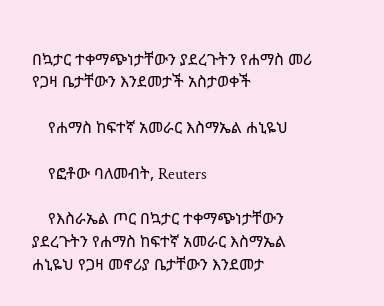በኳታር ተቀማጭነታቸውን ያደረጉትን የሐማስ መሪ የጋዛ ቤታቸውን እንደመታች አስታወቀች

    የሐማስ ከፍተኛ አመራር እስማኤል ሐኒዬህ

    የፎቶው ባለመብት, Reuters

    የእስራኤል ጦር በኳታር ተቀማጭነታቸውን ያደረጉትን የሐማስ ከፍተኛ አመራር እስማኤል ሐኒዬህ የጋዛ መኖሪያ ቤታቸውን እንደመታ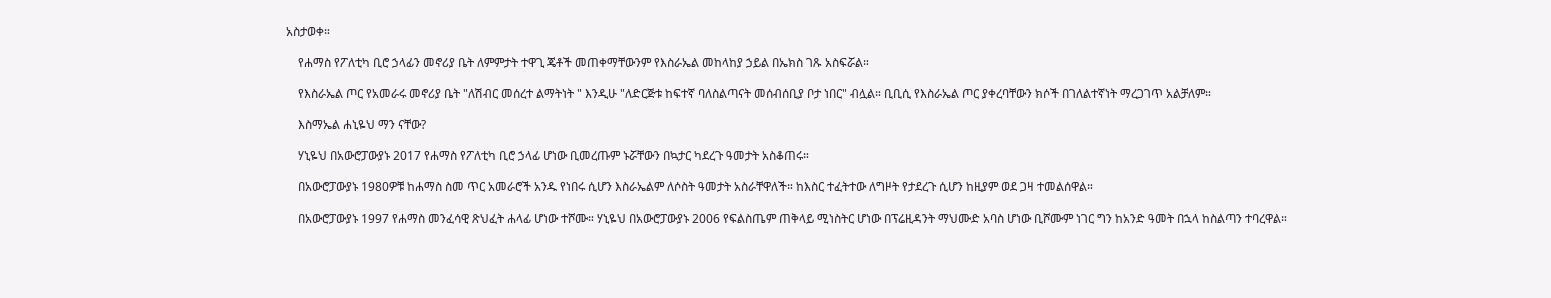አስታወቀ።

    የሐማስ የፖለቲካ ቢሮ ኃላፊን መኖሪያ ቤት ለምምታት ተዋጊ ጄቶች መጠቀማቸውንም የእስራኤል መከላከያ ኃይል በኤክስ ገጹ አስፍሯል።

    የእስራኤል ጦር የአመራሩ መኖሪያ ቤት "ለሽብር መሰረተ ልማትነት " እንዲሁ "ለድርጅቱ ከፍተኛ ባለስልጣናት መሰብሰቢያ ቦታ ነበር" ብሏል። ቢቢሲ የእስራኤል ጦር ያቀረባቸውን ክሶች በገለልተኛነት ማረጋገጥ አልቻለም።

    እስማኤል ሐኒዬህ ማን ናቸው?

    ሃኒዬህ በአውሮፓውያኑ 2017 የሐማስ የፖለቲካ ቢሮ ኃላፊ ሆነው ቢመረጡም ኑሯቸውን በኳታር ካደረጉ ዓመታት አስቆጠሩ።

    በአውሮፓውያኑ 1980ዎቹ ከሐማስ ስመ ጥር አመራሮች አንዱ የነበሩ ሲሆን እስራኤልም ለሶስት ዓመታት አስራቸዋለች። ከእስር ተፈትተው ለግዞት የታደረጉ ሲሆን ከዚያም ወደ ጋዛ ተመልሰዋል።

    በአውሮፓውያኑ 1997 የሐማስ መንፈሳዊ ጽህፈት ሐላፊ ሆነው ተሾሙ። ሃኒዬህ በአውሮፓውያኑ 2006 የፍልስጤም ጠቅላይ ሚነስትር ሆነው በፕሬዚዳንት ማህሙድ አባስ ሆነው ቢሾሙም ነገር ግን ከአንድ ዓመት በኋላ ከስልጣን ተባረዋል።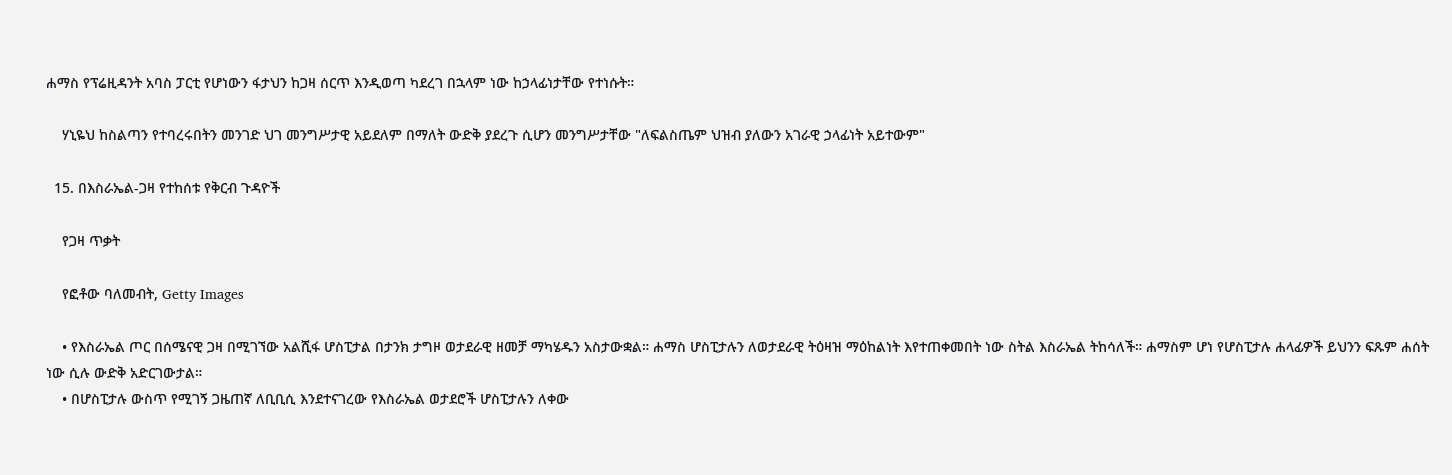ሐማስ የፕሬዚዳንት አባስ ፓርቲ የሆነውን ፋታህን ከጋዛ ሰርጥ እንዲወጣ ካደረገ በኋላም ነው ከኃላፊነታቸው የተነሱት።

    ሃኒዬህ ከስልጣን የተባረሩበትን መንገድ ህገ መንግሥታዊ አይደለም በማለት ውድቅ ያደረጉ ሲሆን መንግሥታቸው "ለፍልስጤም ህዝብ ያለውን አገራዊ ኃላፊነት አይተውም"

  15. በእስራኤል-ጋዛ የተከሰቱ የቅርብ ጉዳዮች

    የጋዛ ጥቃት

    የፎቶው ባለመብት, Getty Images

    • የእስራኤል ጦር በሰሜናዊ ጋዛ በሚገኘው አልሺፋ ሆስፒታል በታንክ ታግዞ ወታደራዊ ዘመቻ ማካሄዱን አስታውቋል። ሐማስ ሆስፒታሉን ለወታደራዊ ትዕዛዝ ማዕከልነት እየተጠቀመበት ነው ስትል እስራኤል ትከሳለች። ሐማስም ሆነ የሆስፒታሉ ሐላፊዎች ይህንን ፍጹም ሐሰት ነው ሲሉ ውድቅ አድርገውታል።
    • በሆስፒታሉ ውስጥ የሚገኝ ጋዜጠኛ ለቢቢሲ እንደተናገረው የእስራኤል ወታደሮች ሆስፒታሉን ለቀው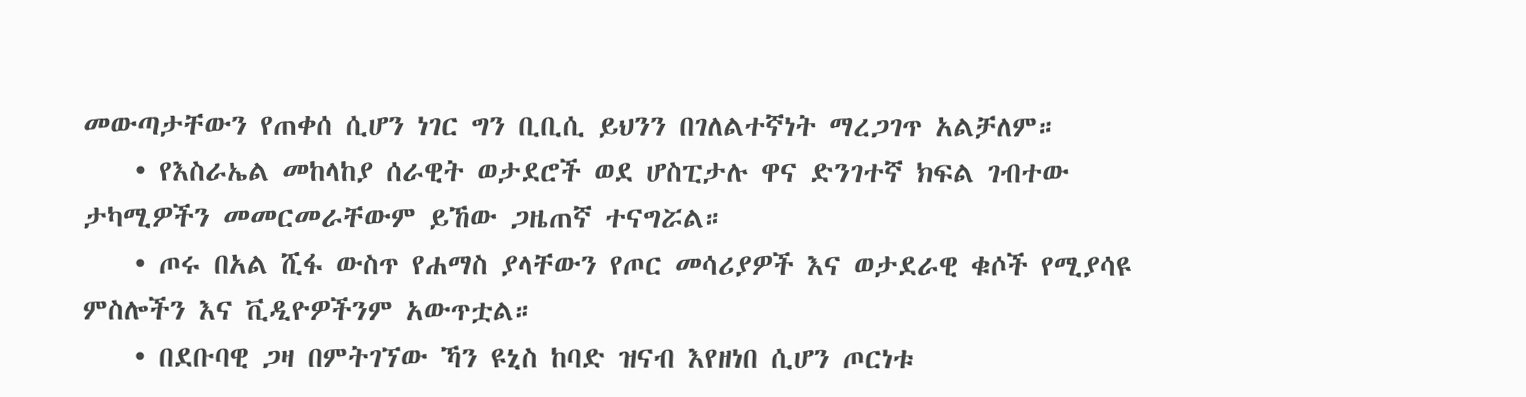መውጣታቸውን የጠቀሰ ሲሆን ነገር ግን ቢቢሲ ይህንን በገለልተኛነት ማረጋገጥ አልቻለም።
    • የእስራኤል መከላከያ ሰራዊት ወታደሮች ወደ ሆስፒታሉ ዋና ድንገተኛ ክፍል ገብተው ታካሚዎችን መመርመራቸውም ይኸው ጋዜጠኛ ተናግሯል።
    • ጦሩ በአል ሺፋ ውስጥ የሐማስ ያላቸውን የጦር መሳሪያዎች እና ወታደራዊ ቁሶች የሚያሳዩ ምስሎችን እና ቪዲዮዎችንም አውጥቷል።
    • በደቡባዊ ጋዛ በምትገኘው ኻን ዩኒስ ከባድ ዝናብ እየዘነበ ሲሆን ጦርነቱ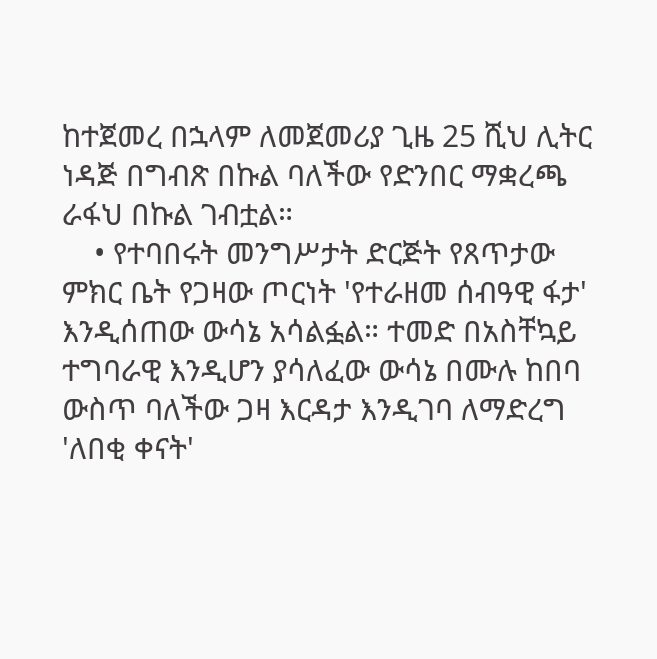ከተጀመረ በኋላም ለመጀመሪያ ጊዜ 25 ሺህ ሊትር ነዳጅ በግብጽ በኩል ባለችው የድንበር ማቋረጫ ራፋህ በኩል ገብቷል።
    • የተባበሩት መንግሥታት ድርጅት የጸጥታው ምክር ቤት የጋዛው ጦርነት 'የተራዘመ ሰብዓዊ ፋታ' እንዲሰጠው ውሳኔ አሳልፏል። ተመድ በአስቸኳይ ተግባራዊ እንዲሆን ያሳለፈው ውሳኔ በሙሉ ከበባ ውስጥ ባለችው ጋዛ እርዳታ እንዲገባ ለማድረግ 'ለበቂ ቀናት'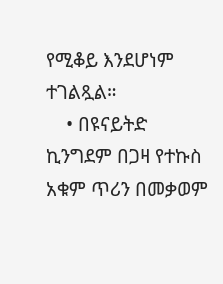የሚቆይ እንደሆነም ተገልጿል።
    • በዩናይትድ ኪንግደም በጋዛ የተኩስ አቁም ጥሪን በመቃወም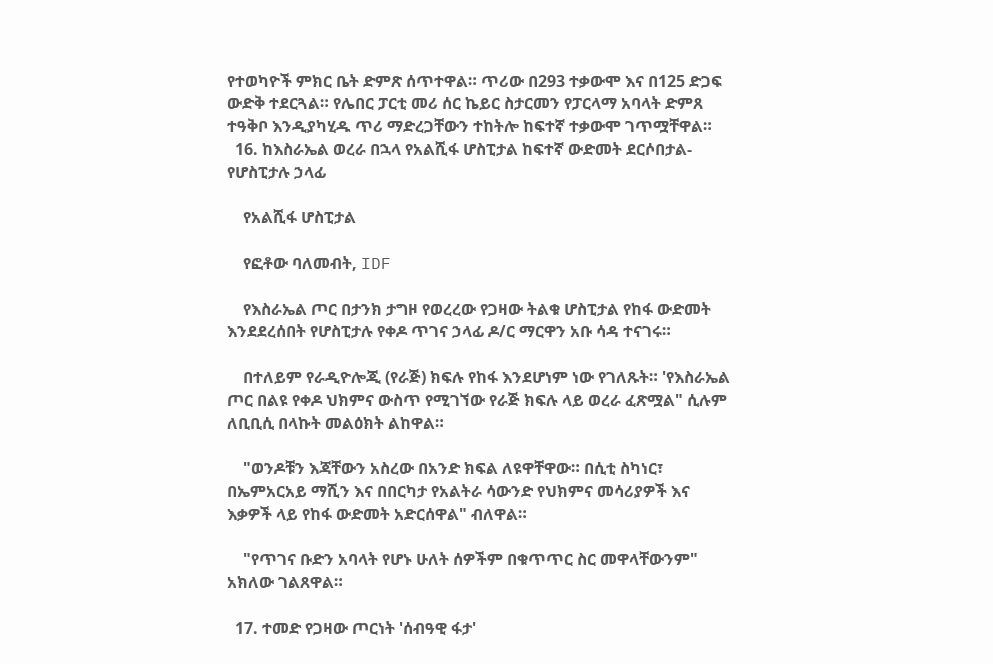የተወካዮች ምክር ቤት ድምጽ ሰጥተዋል። ጥሪው በ293 ተቃውሞ እና በ125 ድጋፍ ውድቅ ተደርጓል። የሌበር ፓርቲ መሪ ሰር ኬይር ስታርመን የፓርላማ አባላት ድምጸ ተዓቅቦ እንዲያካሂዱ ጥሪ ማድረጋቸውን ተከትሎ ከፍተኛ ተቃውሞ ገጥሟቸዋል።
  16. ከእስራኤል ወረራ በኋላ የአልሺፋ ሆስፒታል ከፍተኛ ውድመት ደርሶበታል- የሆስፒታሉ ኃላፊ

    የአልሺፋ ሆስፒታል

    የፎቶው ባለመብት, IDF

    የእስራኤል ጦር በታንክ ታግዞ የወረረው የጋዛው ትልቁ ሆስፒታል የከፋ ውድመት እንደደረሰበት የሆስፒታሉ የቀዶ ጥገና ኃላፊ ዶ/ር ማርዋን አቡ ሳዳ ተናገሩ።

    በተለይም የራዲዮሎጂ (የራጅ) ክፍሉ የከፋ እንደሆነም ነው የገለጹት። 'የእስራኤል ጦር በልዩ የቀዶ ህክምና ውስጥ የሚገኘው የራጅ ክፍሉ ላይ ወረራ ፈጽሟል" ሲሉም ለቢቢሲ በላኩት መልዕክት ልከዋል።

    "ወንዶቹን እጃቸውን አስረው በአንድ ክፍል ለዩዋቸዋው። በሲቲ ስካነር፣ በኤምአርአይ ማሺን እና በበርካታ የአልትራ ሳውንድ የህክምና መሳሪያዎች እና እቃዎች ላይ የከፋ ውድመት አድርሰዋል" ብለዋል።

    "የጥገና ቡድን አባላት የሆኑ ሁለት ሰዎችም በቁጥጥር ስር መዋላቸውንም" አክለው ገልጸዋል።

  17. ተመድ የጋዛው ጦርነት 'ሰብዓዊ ፋታ'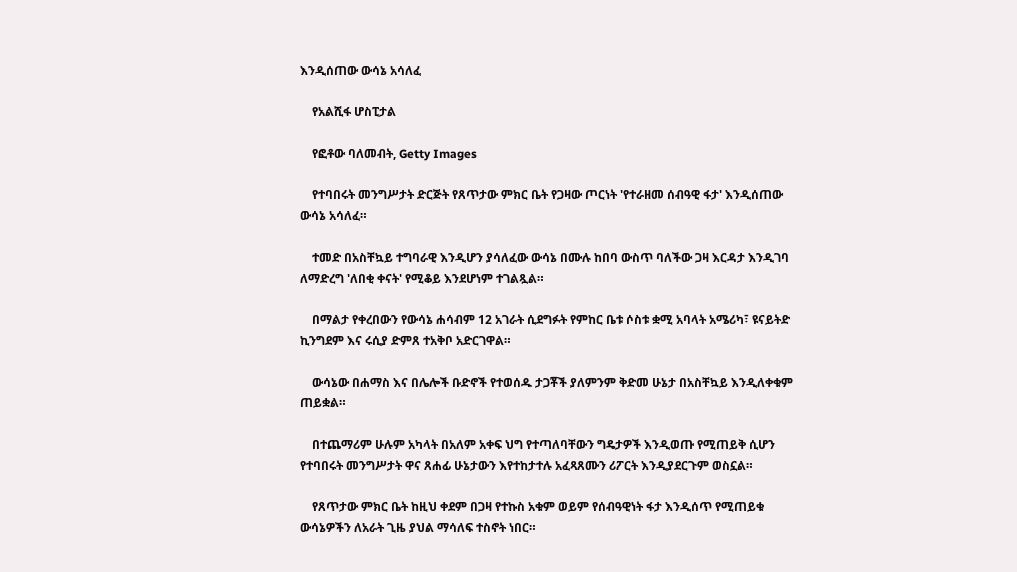እንዲሰጠው ውሳኔ አሳለፈ

    የአልሺፋ ሆስፒታል

    የፎቶው ባለመብት, Getty Images

    የተባበሩት መንግሥታት ድርጅት የጸጥታው ምክር ቤት የጋዛው ጦርነት 'የተራዘመ ሰብዓዊ ፋታ' እንዲሰጠው ውሳኔ አሳለፈ።

    ተመድ በአስቸኳይ ተግባራዊ እንዲሆን ያሳለፈው ውሳኔ በሙሉ ከበባ ውስጥ ባለችው ጋዛ እርዳታ እንዲገባ ለማድረግ 'ለበቂ ቀናት' የሚቆይ እንደሆነም ተገልጿል።

    በማልታ የቀረበውን የውሳኔ ሐሳብም 12 አገራት ሲደግፉት የምከር ቤቱ ሶስቱ ቋሚ አባላት አሜሪካ፣ ዩናይትድ ኪንግደም እና ሩሲያ ድምጸ ተአቅቦ አድርገዋል።

    ውሳኔው በሐማስ እና በሌሎች ቡድኖች የተወሰዱ ታጋቾች ያለምንም ቅድመ ሁኔታ በአስቸኳይ እንዲለቀቁም ጠይቋል።

    በተጨማሪም ሁሉም አካላት በአለም አቀፍ ህግ የተጣለባቸውን ግዴታዎች እንዲወጡ የሚጠይቅ ሲሆን የተባበሩት መንግሥታት ዋና ጸሐፊ ሁኔታውን እየተከታተሉ አፈጻጸሙን ሪፖርት እንዲያደርጉም ወስኗል።

    የጸጥታው ምክር ቤት ከዚህ ቀደም በጋዛ የተኩስ አቁም ወይም የሰብዓዊነት ፋታ እንዲሰጥ የሚጠይቁ ውሳኔዎችን ለአራት ጊዜ ያህል ማሳለፍ ተስኖት ነበር።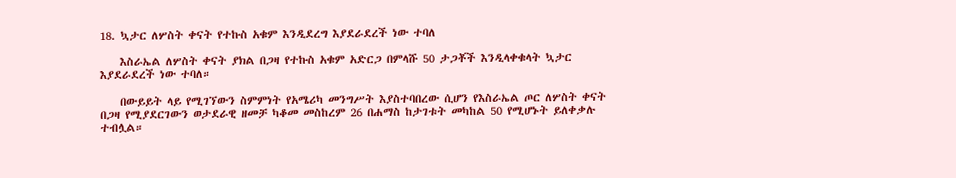18. ኳታር ለሦስት ቀናት የተኩስ አቁም እንዲደረግ እያደራደረች ነው ተባለ

    እስራኤል ለሦስት ቀናት ያክል በጋዛ የተኩስ አቁም አድርጋ በምላሹ 50 ታጋቾች እንዲላቀቁላት ኳታር እያደራደረች ነው ተባለ።

    በውይይት ላይ የሚገኘውን ስምምነት የአሜሪካ መንግሥት እያስተባበረው ሲሆን የእስራኤል ጦር ለሦስት ቀናት በጋዛ የሚያደርገውን ወታደራዊ ዘመቻ ካቆመ መስከረም 26 በሐማስ ከታገቱት መካከል 50 የሚሆኑት ይለቀቃሉ ተብሏል።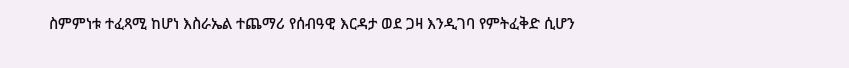ስምምነቱ ተፈጻሚ ከሆነ እስራኤል ተጨማሪ የሰብዓዊ እርዳታ ወደ ጋዛ እንዲገባ የምትፈቅድ ሲሆን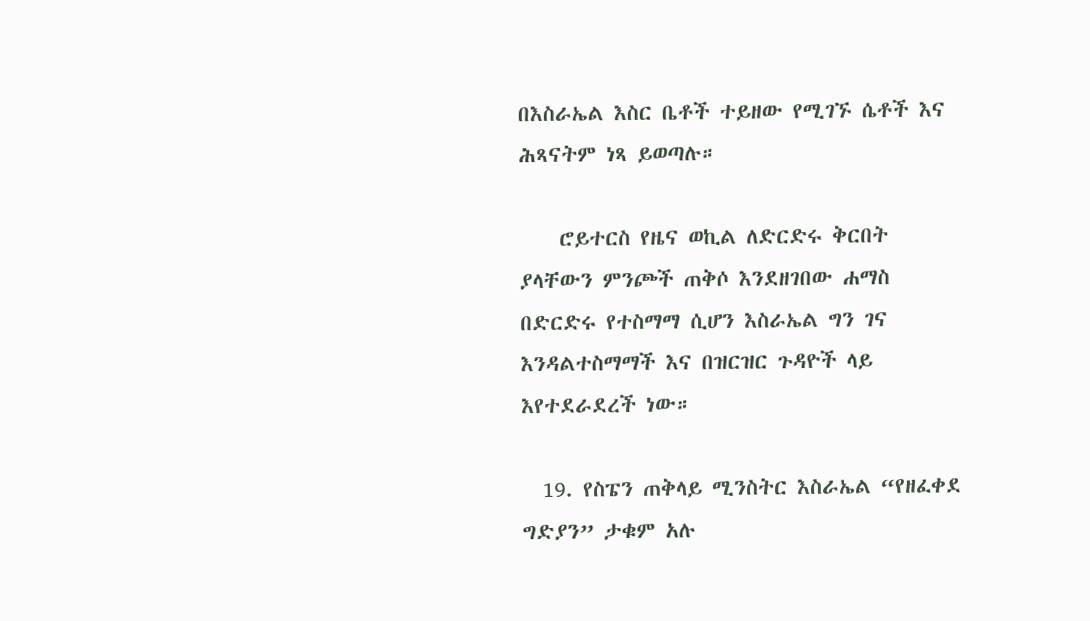በእስራኤል እስር ቤቶች ተይዘው የሚገኙ ሴቶች እና ሕጻናትም ነጻ ይወጣሉ።

    ሮይተርስ የዜና ወኪል ለድርድሩ ቅርበት ያላቸውን ምንጮች ጠቅሶ እንደዘገበው ሐማስ በድርድሩ የተስማማ ሲሆን እስራኤል ግን ገና እንዳልተስማማች እና በዝርዝር ጉዳዮች ላይ እየተደራደረች ነው።

  19. የስፔን ጠቅላይ ሚንስትር እስራኤል “የዘፈቀደ ግድያን” ታቁም አሉ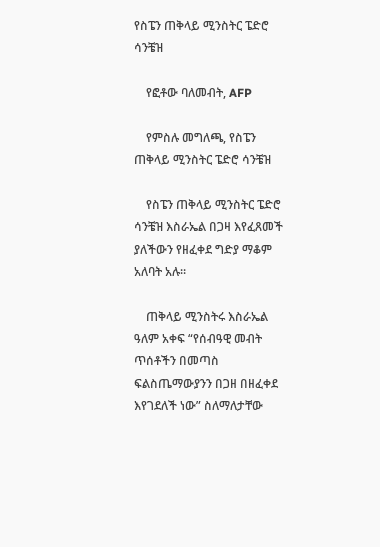የስፔን ጠቅላይ ሚንስትር ፔድሮ ሳንቼዝ

    የፎቶው ባለመብት, AFP

    የምስሉ መግለጫ, የስፔን ጠቅላይ ሚንስትር ፔድሮ ሳንቼዝ

    የስፔን ጠቅላይ ሚንስትር ፔድሮ ሳንቼዝ እስራኤል በጋዛ እየፈጸመች ያለችውን የዘፈቀደ ግድያ ማቆም አለባት አሉ።

    ጠቅላይ ሚንስትሩ እስራኤል ዓለም አቀፍ “የሰብዓዊ መብት ጥሰቶችን በመጣስ ፍልስጤማውያንን በጋዘ በዘፈቀደ እየገደለች ነው” ስለማለታቸው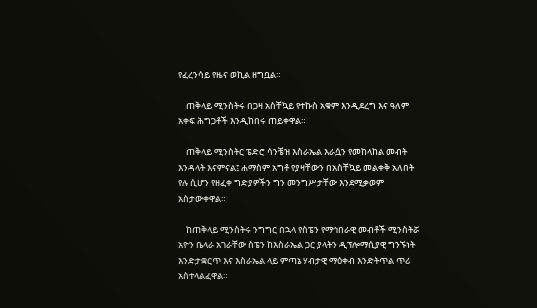የፈረንሳይ የዜና ወኪል ዘግቧል።

    ጠቅላይ ሚንስትሩ በጋዛ አስቸኳይ የተኩስ አቁም እንዲደረግ እና ዓለም አቀፍ ሕግጋቶች እንዲከበሩ ጠይቀዋል።

    ጠቅላይ ሚንስትር ፔድሮ ሳንቼዝ እስራኤል እራሷን የመከላከል መብት እንዳላት እናምናል፤ ሐማስም አግቶ የያዛቸውን በአስቸኳይ መልቀቅ አለበት የሉ ሲሆን የዘፈቀ ግድያዎችን ግን መንግሥታቸው እንደሚቃወም አስታውቀዋል።

    ከጠቅላይ ሚንስትሩ ንግግር በኋላ የስፔን የማኅበራዊ መብቶች ሚንስትሯ አዮን ቤላራ አገራቸው ስፔን ከእስራኤል ጋር ያላትን ዲፕሎማሲያዊ ግንኙነት እንድታቋርጥ እና እስራኤል ላይ ምጣኔ ሃብታዊ ማዕቀብ እንድትጥል ጥሪ አስተላልፈዋል።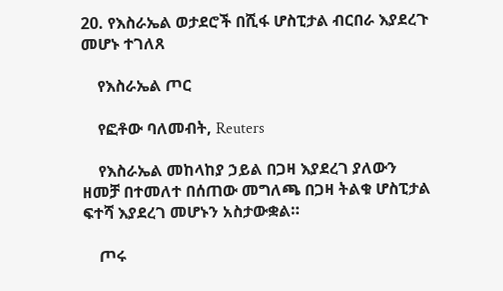20. የእስራኤል ወታደሮች በሺፋ ሆስፒታል ብርበራ እያደረጉ መሆኑ ተገለጸ

    የእስራኤል ጦር

    የፎቶው ባለመብት, Reuters

    የእስራኤል መከላከያ ኃይል በጋዛ እያደረገ ያለውን ዘመቻ በተመለተ በሰጠው መግለጫ በጋዛ ትልቁ ሆስፒታል ፍተሻ እያደረገ መሆኑን አስታውቋል።

    ጦሩ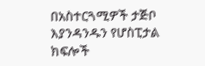በአስተርጓሚዎች ታጅቦ እያንዳንዱን የሆስፒታል ክፍሎች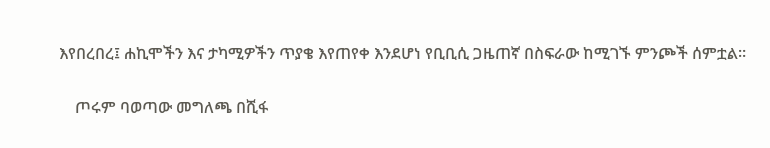እየበረበረ፤ ሐኪሞችን እና ታካሚዎችን ጥያቄ እየጠየቀ እንደሆነ የቢቢሲ ጋዜጠኛ በስፍራው ከሚገኙ ምንጮች ሰምቷል።

    ጦሩም ባወጣው መግለጫ በሺፋ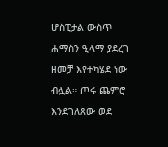ሆስፒታል ውስጥ ሐማስን ዒላማ ያደረገ ዘመቻ እየተካሄደ ነው ብሏል። ጦሩ ጨምሮ እንደገለጸው ወደ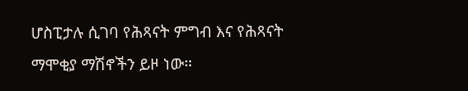ሆስፒታሉ ሲገባ የሕጻናት ምግብ እና የሕጻናት ማሞቂያ ማሽኖችን ይዞ ነው።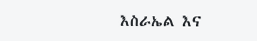እስራኤል እና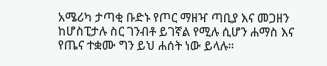አሜሪካ ታጣቂ ቡድኑ የጦር ማዘዣ ጣቢያ እና መጋዘን ከሆስፒታሉ ስር ገንብቶ ይገኛል የሚሉ ሲሆን ሐማስ እና የጤና ተቋሙ ግን ይህ ሐሰት ነው ይላሉ።